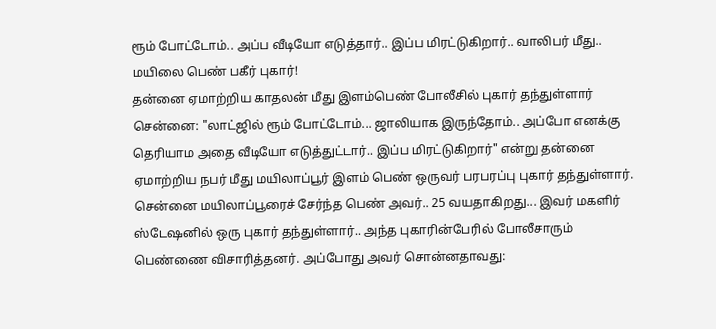ரூம் போட்டோம்.. அப்ப வீடியோ எடுத்தார்.. இப்ப மிரட்டுகிறார்.. வாலிபர் மீது.. மயிலை பெண் பகீர் புகார்!
தன்னை ஏமாற்றிய காதலன் மீது இளம்பெண் போலீசில் புகார் தந்துள்ளார்
சென்னை: "லாட்ஜில் ரூம் போட்டோம்... ஜாலியாக இருந்தோம்.. அப்போ எனக்கு தெரியாம அதை வீடியோ எடுத்துட்டார்.. இப்ப மிரட்டுகிறார்" என்று தன்னை ஏமாற்றிய நபர் மீது மயிலாப்பூர் இளம் பெண் ஒருவர் பரபரப்பு புகார் தந்துள்ளார்.
சென்னை மயிலாப்பூரைச் சேர்ந்த பெண் அவர்.. 25 வயதாகிறது... இவர் மகளிர் ஸ்டேஷனில் ஒரு புகார் தந்துள்ளார்.. அந்த புகாரின்பேரில் போலீசாரும் பெண்ணை விசாரித்தனர். அப்போது அவர் சொன்னதாவது: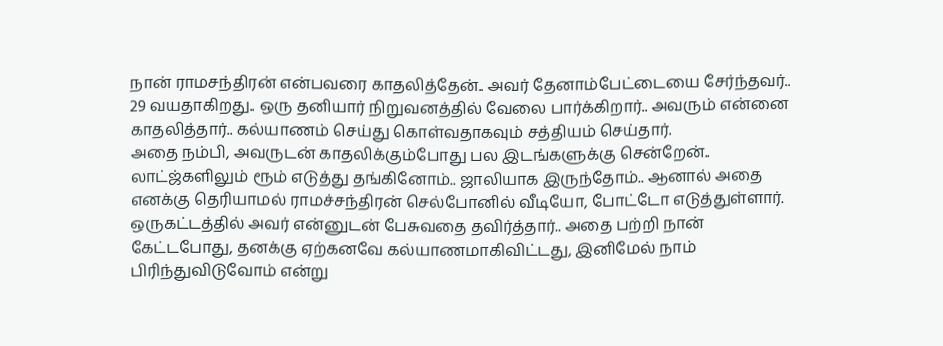நான் ராமசந்திரன் என்பவரை காதலித்தேன்.. அவர் தேனாம்பேட்டையை சேர்ந்தவர்.. 29 வயதாகிறது.. ஒரு தனியார் நிறுவனத்தில் வேலை பார்க்கிறார்.. அவரும் என்னை காதலித்தார்.. கல்யாணம் செய்து கொள்வதாகவும் சத்தியம் செய்தார்.
அதை நம்பி, அவருடன் காதலிக்கும்போது பல இடங்களுக்கு சென்றேன்.. லாட்ஜ்களிலும் ரூம் எடுத்து தங்கினோம்.. ஜாலியாக இருந்தோம்.. ஆனால் அதை எனக்கு தெரியாமல் ராமச்சந்திரன் செல்போனில் வீடியோ, போட்டோ எடுத்துள்ளார்.
ஒருகட்டத்தில் அவர் என்னுடன் பேசுவதை தவிர்த்தார்.. அதை பற்றி நான் கேட்டபோது, தனக்கு ஏற்கனவே கல்யாணமாகிவிட்டது, இனிமேல் நாம் பிரிந்துவிடுவோம் என்று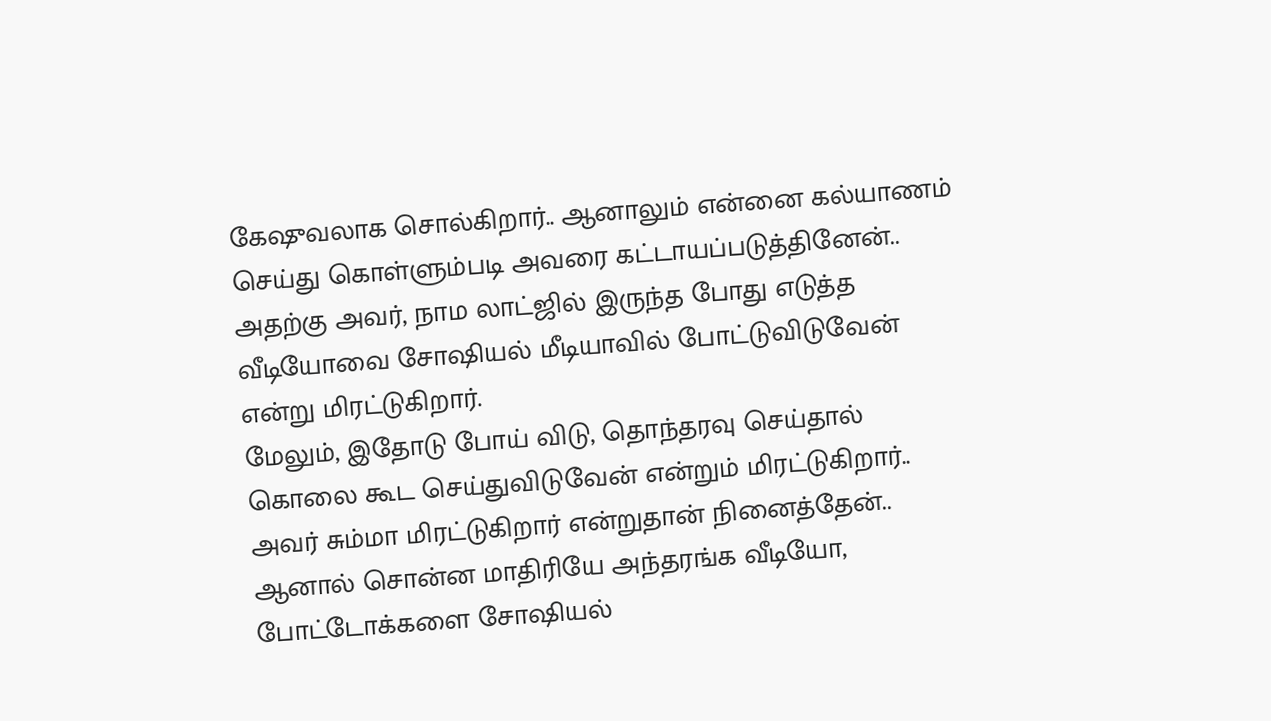கேஷுவலாக சொல்கிறார்.. ஆனாலும் என்னை கல்யாணம் செய்து கொள்ளும்படி அவரை கட்டாயப்படுத்தினேன்.. அதற்கு அவர், நாம லாட்ஜில் இருந்த போது எடுத்த வீடியோவை சோஷியல் மீடியாவில் போட்டுவிடுவேன் என்று மிரட்டுகிறார்.
மேலும், இதோடு போய் விடு, தொந்தரவு செய்தால் கொலை கூட செய்துவிடுவேன் என்றும் மிரட்டுகிறார்.. அவர் சும்மா மிரட்டுகிறார் என்றுதான் நினைத்தேன்.. ஆனால் சொன்ன மாதிரியே அந்தரங்க வீடியோ, போட்டோக்களை சோஷியல்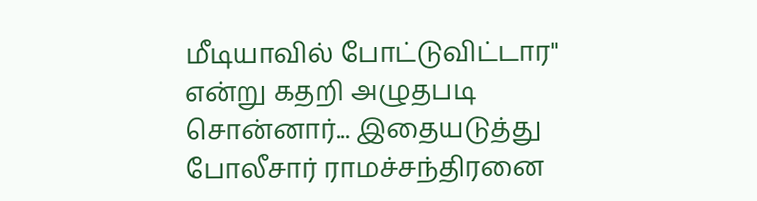மீடியாவில் போட்டுவிட்டார" என்று கதறி அழுதபடி சொன்னார்... இதையடுத்து போலீசார் ராமச்சந்திரனை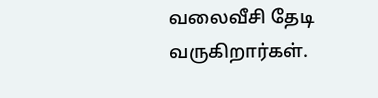வலைவீசி தேடி வருகிறார்கள்.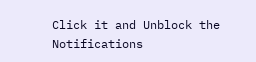Click it and Unblock the Notifications